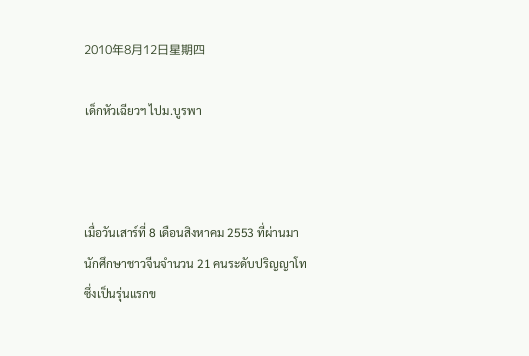2010年8月12日星期四

เด็กหัวเฉียวฯ ไปม.บูรพา



เมื่อวันเสาร์ที่ 8 เดือนสิงหาคม 2553 ที่ผ่านมา นักศึกษาชาวจีนจำนวน 21 คนระดับปริญญาโท ซึ่งเป็นรุ่นแรกข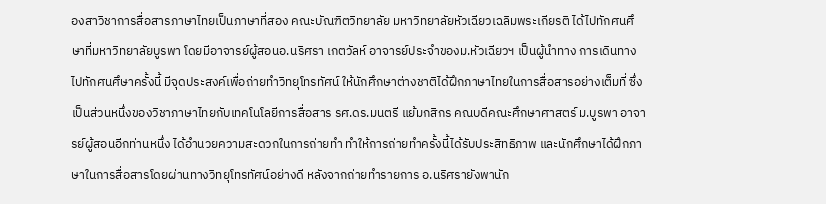องสาวิชาการสื่อสารภาษาไทยเป็นภาษาที่สอง คณะบัณฑิตวิทยาลัย มหาวิทยาลัยหัวเฉียวเฉลิมพระเกียรติ ได้ไปทักศนศึษาที่มหาวิทยาลัยบูรพา โดยมีอาจารย์ผู้สอนอ.นริศรา เกตวัลห์ อาจารย์ประจำของม.หัวเฉียวฯ เป็นผู้นำทาง การเดินทางไปทักศนศึษาครั้งนี้ มีจุดประสงค์เพื่อถ่ายทำวิทยุโทรทัศน์ ให้นักศึกษาต่างชาติได้ฝึกภาษาไทยในการสื่อสารอย่างเต็มที่ ซึ่งเป็นส่วนหนึ่งของวิชาภาษาไทยกับเทคโนโลยีการสื่อสาร รศ.ดร.มนตรี แย้มกสิกร คณบดีคณะศึกษาศาสตร์ ม.บูรพา อาจารย์ผู้สอนอีกท่านหนึ่ง ได้อำนวยความสะดวกในการถ่ายทำ ทำให้การถ่ายทำครั้งนี้ได้รับประสิทธิภาพ และนักศึกษาได้ฝึกภาษาในการสื่อสารโดยผ่านทางวิทยุโทรทัศน์อย่างดี หลังจากถ่ายทำรายการ อ.นริศรายังพานัก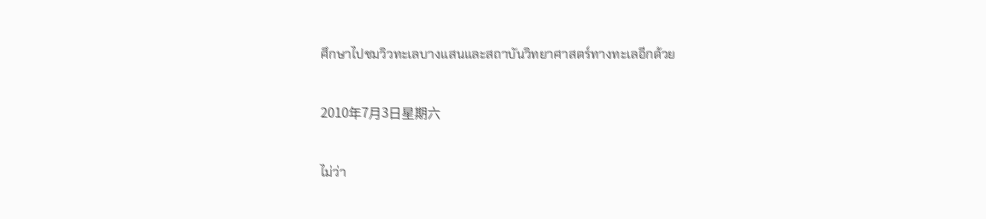ศึกษาไปชมวิวทะเลบางแสนและสถาบันวิทยาศาสตร์ทางทะเลอีกด้วย

2010年7月3日星期六

ไม่ว่า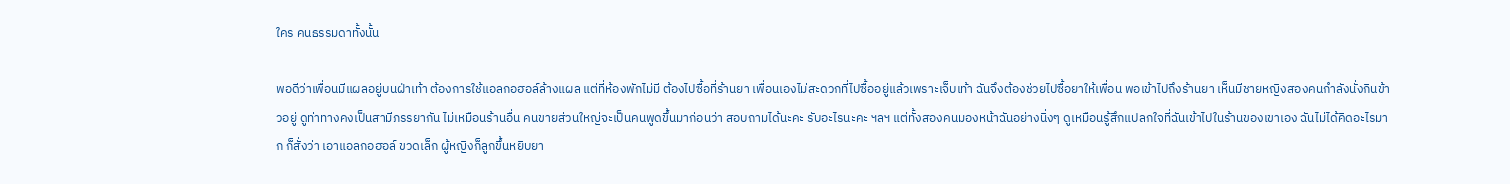ใคร คนธรรมดาทั้งนั้น

พอดีว่าเพื่อนมีแผลอยู่บนฝ่าเท้า ต้องการใช้แอลกอฮอล์ล้างแผล แต่ที่ห้องพักไม่มี ต้องไปซื้อที่ร้านยา เพื่อนเองไม่สะดวกที่ไปซื้ออยู่แล้วเพราะเจ็บเท้า ฉันจึงต้องช่วยไปซื้อยาให้เพื่อน พอเข้าไปถึงร้านยา เห็นมีชายหญิงสองคนกำลังนั่งกินข้าวอยู่ ดูท่าทางคงเป็นสามีภรรยากัน ไม่เหมือนร้านอื่น คนขายส่วนใหญ่จะเป็นคนพูดขึ้นมาก่อนว่า สอบถามได้นะคะ รับอะไรนะคะ ฯลฯ แต่ทั้งสองคนมองหน้าฉันอย่างนิ่งๆ ดูเหมือนรู้สึกแปลกใจที่ฉันเข้าไปในร้านของเขาเอง ฉันไม่ได้คิดอะไรมาก ก็สั่งว่า เอาแอลกอฮอล์ ขวดเล็ก ผู้หญิงก็ลูกขึ้นหยิบยา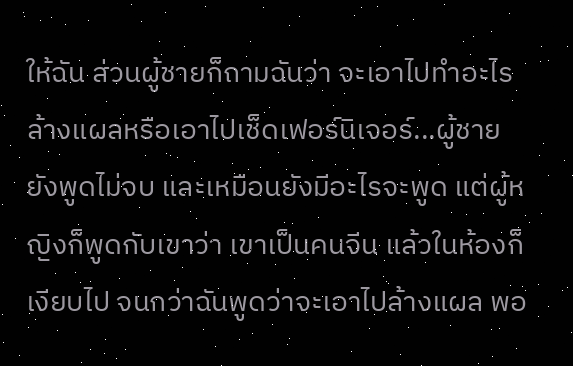ให้ฉัน ส่วนผู้ชายก็ถามฉันว่า จะเอาไปทำอะไร ล้างแผลหรือเอาไปเช็ดเฟอร์นิเจอร์...ผู้ชายยังพูดไม่จบ และเหมือนยังมีอะไรจะพูด แต่ผู้หญิงก็พูดกับเขาว่า เขาเป็นคนจีน แล้วในห้องก็เงียบไป จนกว่าฉันพูดว่าจะเอาไปล้างแผล พอ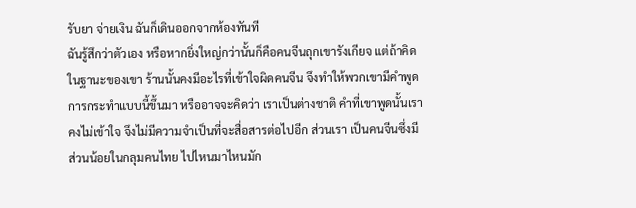รับยา จ่ายเงิน ฉันก็เดินออกจากห้องทันที
ฉันรู้สึกว่าตัวเอง หรือหากยิ่งใหญ่กว่านั้นก็คือคนจีนถุกเขารังเกียจ แต่ถ้าคิดในฐานะของเขา ร้านนั้นคงมีอะไรที่เข้าใจผิดคนจีน จึงทำให้พวกเขามีคำพูด การกระทำแบบนี้ขึ้นมา หรืออาจจะคิดว่า เราเป็นต่างชาติ คำที่เขาพูดนั้นเราคงไม่เข้าใจ จึงไม่มีความจำเป็นที่จะสื่อสารต่อไปอีก ส่วนเรา เป็นคนจีนซึ่งมีส่วนน้อยในกลุมคนไทย ไปไหนมาไหนมัก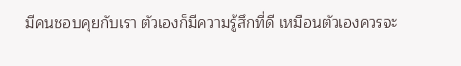มีคนชอบคุยกับเรา ตัวเองก็มีความรู้สึกที่ดี เหมือนตัวเองควรจะ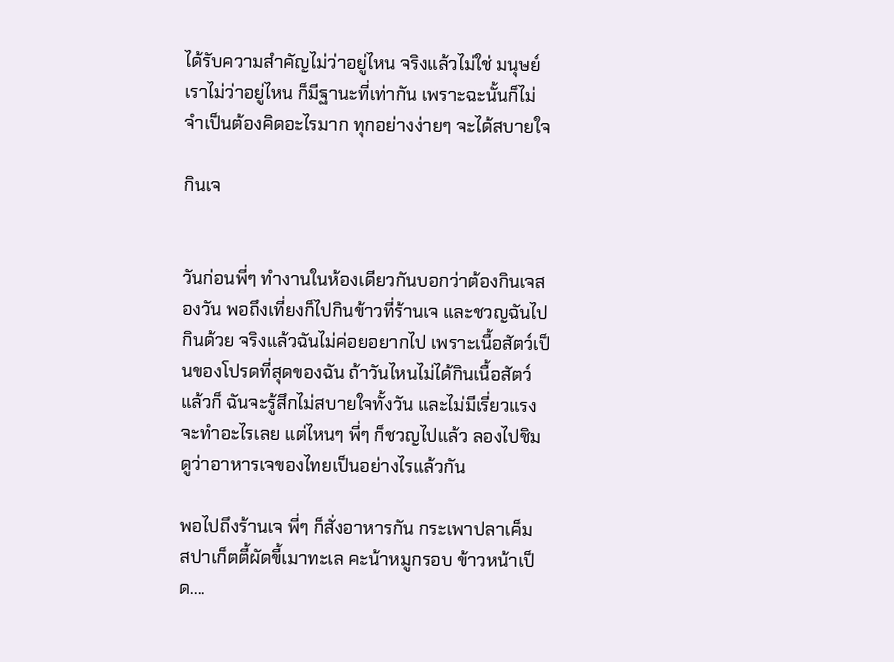ได้รับความสำคัญไม่ว่าอยู่ไหน จริงแล้วไม่ใช่ มนุษย์เราไม่ว่าอยู่ไหน ก็มีฐานะที่เท่ากัน เพราะฉะนั้นก็ไม่จำเป็นต้องคิดอะไรมาก ทุกอย่างง่ายๆ จะได้สบายใจ

กินเจ


วันก่อนพี่ๆ ทำงานในห้องเดียวกันบอกว่าต้องกินเจสองวัน พอถึงเที่ยงก็ไปกินข้าวที่ร้านเจ และชวญฉันไปกินด้วย จริงแล้วฉันไม่ค่อยอยากไป เพราะเนื้อสัตว์เป็นของโปรดที่สุดของฉัน ถ้าวันไหนไม่ได้กินเนื้อสัตว์แล้วก็ ฉันจะรู้สึกไม่สบายใจทั้งวัน และไม่มีเรี่ยวแรงจะทำอะไรเลย แต่ไหนๆ พี่ๆ ก็ชวญไปแล้ว ลองไปชิมดูว่าอาหารเจของไทยเป็นอย่างไรแล้วกัน

พอไปถึงร้านเจ พี่ๆ ก็สั่งอาหารกัน กระเพาปลาเค็ม สปาเก็ตตี้ผัดขี้เมาทะเล คะน้าหมูกรอบ ข้าวหน้าเป็ด....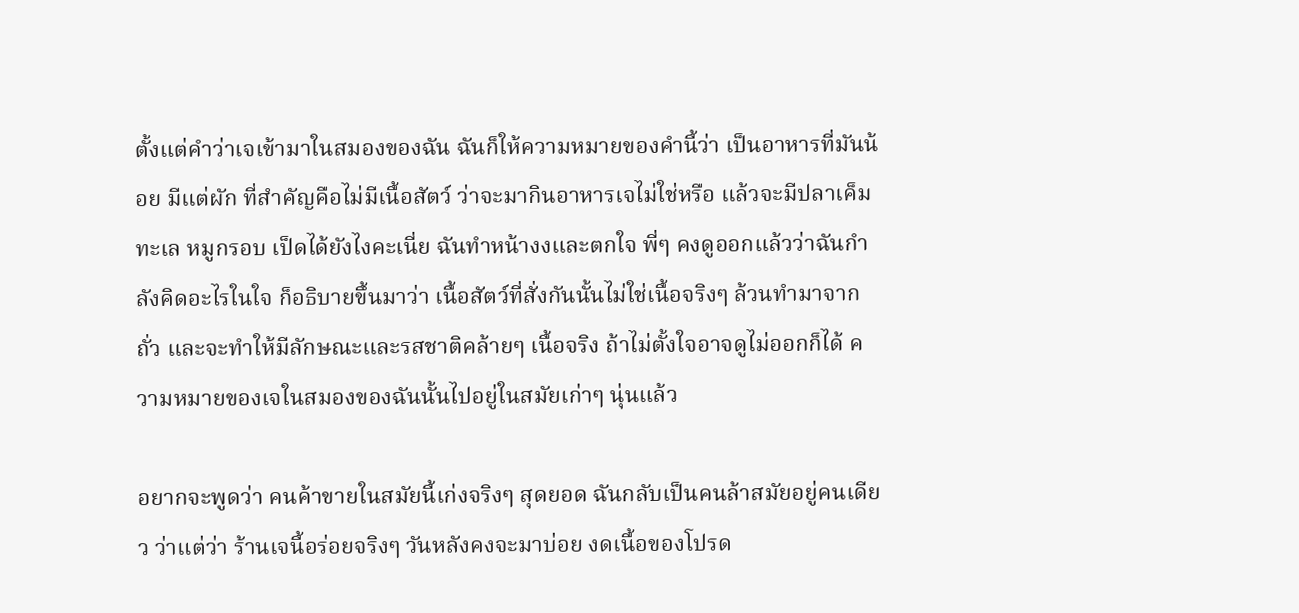ตั้งแต่คำว่าเจเข้ามาในสมองของฉัน ฉันก็ให้ความหมายของคำนี้ว่า เป็นอาหารที่มันน้อย มีแต่ผัก ที่สำคัญคือไม่มีเนื้อสัตว์ ว่าจะมากินอาหารเจไม่ใช่หรือ แล้วจะมีปลาเค็ม ทะเล หมูกรอบ เป็ดได้ยังไงคะเนี่ย ฉันทำหน้างงและตกใจ พี่ๆ คงดูออกแล้วว่าฉันกำลังคิดอะไรในใจ ก็อธิบายขึ้นมาว่า เนื้อสัตว์ที่สั่งกันนั้นไม่ใช่เนื้อจริงๆ ล้วนทำมาจากถั่ว และจะทำให้มีลักษณะและรสชาติคล้ายๆ เนื้อจริง ถ้าไม่ตั้งใจอาจดูไม่ออกก็ได้ ความหมายของเจในสมองของฉันนั้นไปอยู่ในสมัยเก่าๆ นุ่นแล้ว

อยากจะพูดว่า คนค้าขายในสมัยนี้เก่งจริงๆ สุดยอด ฉันกลับเป็นคนล้าสมัยอยู่คนเดียว ว่าแต่ว่า ร้านเจนี้อร่อยจริงๆ วันหลังคงจะมาบ่อย งดเนื้อของโปรด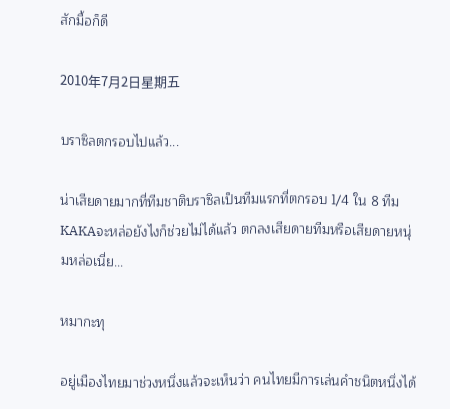สักมื้อก็ดี

2010年7月2日星期五

บราซิลตกรอบไปแล้ว...

น่าเสียดายมากที่ทีมชาติบราซิลเป็นทีมแรกที่ตกรอบ 1/4 ใน 8 ทีม KAKAจะหล่อยังไงก็ช่วยไม่ได้แล้ว ตกลงเสียดายทีมหรือเสียดายหนุ่มหล่อเนี่ย...

หมากะทุ

อยู่เมืองไทยมาช่วงหนึ่งแล้วจะเห็นว่า คนไทยมีการเล่นคำชนิตหนึ่งได้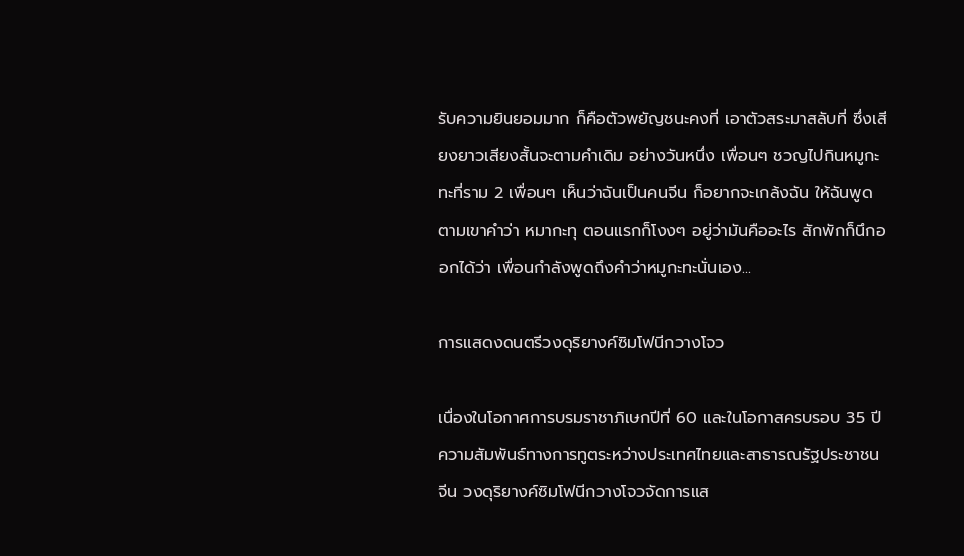รับความยินยอมมาก ก็คือตัวพยัญชนะคงที่ เอาตัวสระมาสลับที่ ซึ่งเสียงยาวเสียงสั้นจะตามคำเดิม อย่างวันหนึ่ง เพื่อนๆ ชวญไปกินหมูกะทะที่ราม 2 เพื่อนๆ เห็นว่าฉันเป็นคนจีน ก็อยากจะเกล้งฉัน ให้ฉันพูดตามเขาคำว่า หมากะทุ ตอนแรกก็โงงๆ อยู่ว่ามันคืออะไร สักพักก็นึกออกได้ว่า เพื่อนกำลังพูดถึงคำว่าหมูกะทะนั่นเอง...

การแสดงดนตรีวงดุริยางค์ซิมโฟนีกวางโจว

เนื่องในโอกาศการบรมราชาภิเษกปีที่ 60 และในโอกาสครบรอบ 35 ปีความสัมพันธ์ทางการทูตระหว่างประเทศไทยและสาธารณรัฐประชาชนจีน วงดุริยางค์ซิมโฟนีกวางโจวจัดการแส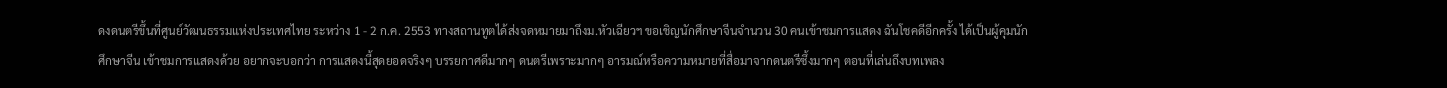ดงดนตรีขึ้นที่ศูนย์วัฒนธรรมแห่งประเทศไทย ระหว่าง 1 - 2 ก.ค. 2553 ทางสถานทูตได้ส่งจดหมายมาถึงม.หัวเฉียวฯ ขอเชิญนักศึกษาจีนจำนวน 30 คนเข้าชมการแสดง ฉันโชคดีอีกครั้ง ได้เป็นผู้คุมนักศึกษาจีน เข้าชมการแสดงด้วย อยากจะบอกว่า การแสดงนี้สุดยอดจริงๆ บรรยกาศดีมากๆ ดนตรีเพราะมากๆ อารมณ์หรือความหมายที่สื่อมาจากดนตรีซึ้งมากๆ ตอนที่เล่นถึงบทเพลง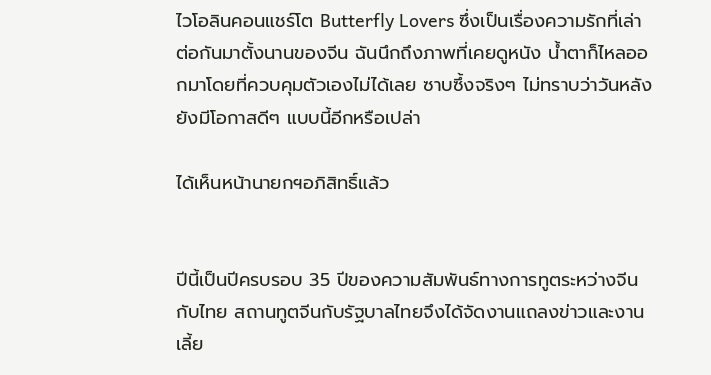ไวโอลินคอนแชร์โต Butterfly Lovers ซึ่งเป็นเรื่องความรักที่เล่าต่อกันมาตั้งนานของจีน ฉันนึกถึงภาพที่เคยดูหนัง น้ำตาก็ไหลออกมาโดยที่ควบคุมตัวเองไม่ได้เลย ซาบซึ้งจริงๆ ไม่ทราบว่าวันหลังยังมีโอกาสดีๆ แบบนี้อีกหรือเปล่า

ได้เห็นหน้านายกฯอภิสิทธิ์แล้ว


ปีนี้เป็นปีครบรอบ 35 ปีของความสัมพันธ์ทางการทูตระหว่างจีนกับไทย สถานทูตจีนกับรัฐบาลไทยจึงได้จัดงานแถลงข่าวและงานเลี้ย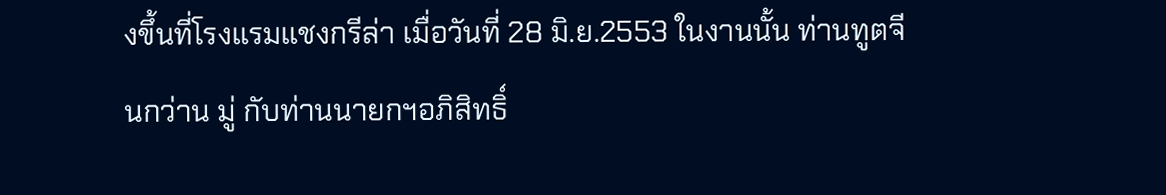งขึ้นที่โรงแรมแชงกรีล่า เมื่อวันที่ 28 มิ.ย.2553 ในงานนั้น ท่านทูตจีนกว่าน มู่ กับท่านนายกฯอภิสิทธิ์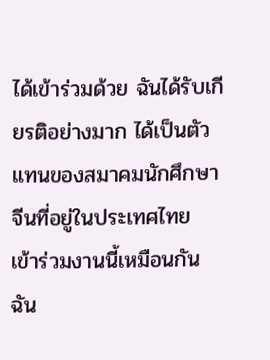ได้เข้าร่วมด้วย ฉันได้รับเกียรติอย่างมาก ได้เป็นตัวแทนของสมาคมนักศึกษาจีนที่อยู่ในประเทศไทย เข้าร่วมงานนี้เหมือนกัน ฉัน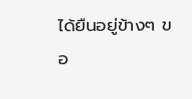ได้ยืนอยู่ข้างๆ ขอ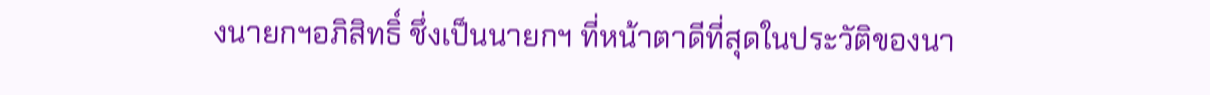งนายกฯอภิสิทธิ์ ชึ่งเป็นนายกฯ ที่หน้าตาดีที่สุดในประวัติของนา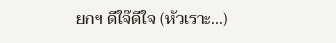ยกฯ ดีใจ๊ดีใจ (หัวเราะ...)